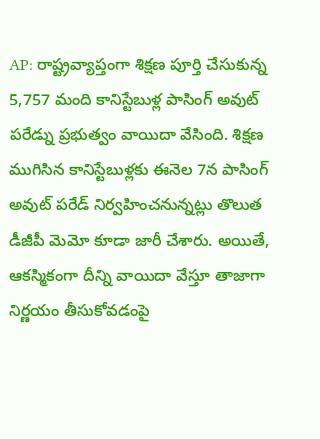AP: రాష్ట్రవ్యాప్తంగా శిక్షణ పూర్తి చేసుకున్న 5,757 మంది కానిస్టేబుళ్ల పాసింగ్ అవుట్ పరేడ్ను ప్రభుత్వం వాయిదా వేసింది. శిక్షణ ముగిసిన కానిస్టేబుళ్లకు ఈనెల 7న పాసింగ్ అవుట్ పరేడ్ నిర్వహించనున్నట్లు తొలుత డీజీపీ మెమో కూడా జారీ చేశారు. అయితే, ఆకస్మికంగా దీన్ని వాయిదా వేస్తూ తాజాగా నిర్ణయం తీసుకోవడంపై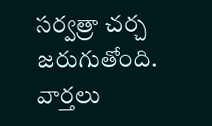సర్వత్రా చర్చ జరుగుతోంది.
వార్తలు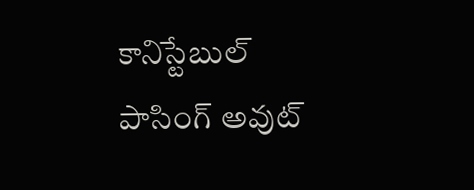కానిస్టేబుల్ పాసింగ్ అవుట్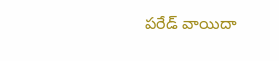పరేడ్ వాయిదా